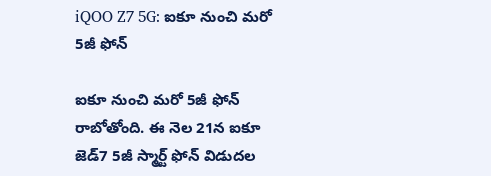iQOO Z7 5G: ఐకూ నుంచి మరో 5జీ ఫోన్

ఐకూ నుంచి మరో 5జీ ఫోన్ రాబోతోంది. ఈ నెల 21న ఐకూ జెడ్7 5జీ స్మార్ట్ ఫోన్ విడుదల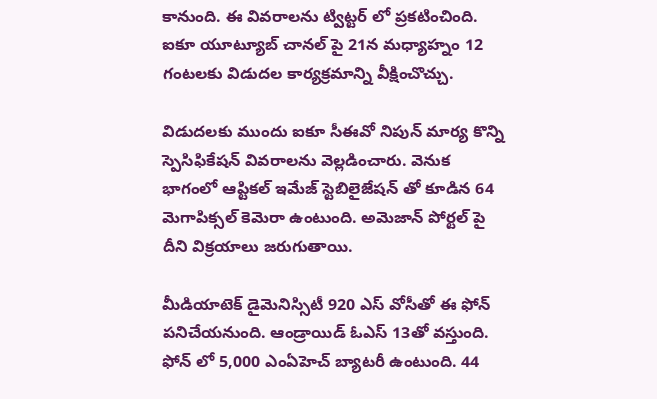కానుంది. ఈ వివరాలను ట్విట్టర్ లో ప్రకటించింది. ఐకూ యూట్యూబ్ చానల్ పై 21న మధ్యాహ్నం 12 గంటలకు విడుదల కార్యక్రమాన్ని వీక్షించొచ్చు.

విడుదలకు ముందు ఐకూ సీఈవో నిపున్ మార్య కొన్ని స్పెసిఫికేషన్ వివరాలను వెల్లడించారు. వెనుక భాగంలో ఆప్టికల్ ఇమేజ్ స్టెబిలైజేషన్ తో కూడిన 64 మెగాపిక్సల్ కెమెరా ఉంటుంది. అమెజాన్ పోర్టల్ పై దీని విక్రయాలు జరుగుతాయి.

మీడియాటెక్ డైమెనిస్సిటీ 920 ఎస్ వోసీతో ఈ ఫోన్ పనిచేయనుంది. ఆండ్రాయిడ్ ఓఎస్ 13తో వస్తుంది. ఫోన్ లో 5,000 ఎంఏహెచ్ బ్యాటరీ ఉంటుంది. 44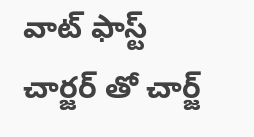వాట్ ఫాస్ట్ చార్జర్ తో చార్జ్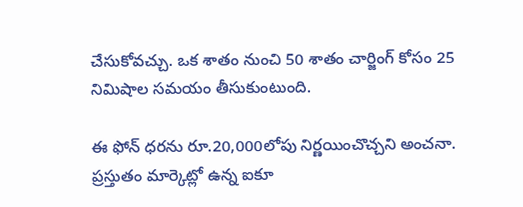చేసుకోవచ్చు. ఒక శాతం నుంచి 50 శాతం చార్జింగ్ కోసం 25 నిమిషాల సమయం తీసుకుంటుంది.

ఈ ఫోన్ ధరను రూ.20,000లోపు నిర్ణయించొచ్చని అంచనా. ప్రస్తుతం మార్కెట్లో ఉన్న ఐకూ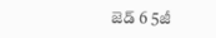జెడ్ 6 5జీ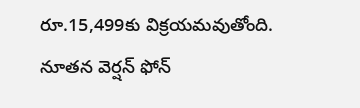రూ.15,499కు విక్రయమవుతోంది. నూతన వెర్షన్ ఫోన్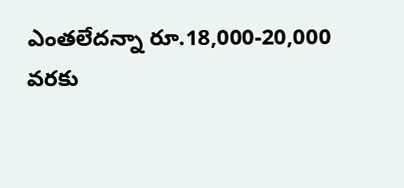ఎంతలేదన్నా రూ.18,000-20,000 వరకు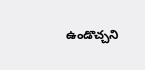ఉండొచ్చని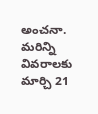అంచనా. మరిన్ని వివరాలకు మార్చి 21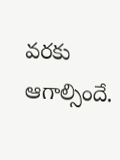వరకు ఆగాల్సిందే.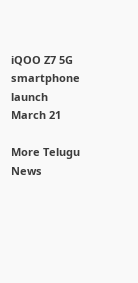iQOO Z7 5G
smartphone
launch
March 21

More Telugu News